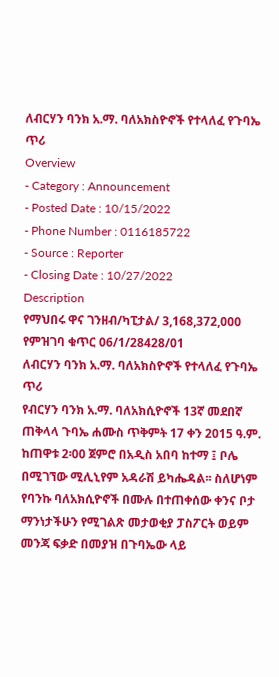ለብርሃን ባንክ አ.ማ. ባለአክስዮኖች የተላለፈ የጉባኤ ጥሪ
Overview
- Category : Announcement
- Posted Date : 10/15/2022
- Phone Number : 0116185722
- Source : Reporter
- Closing Date : 10/27/2022
Description
የማህበሩ ዋና ገንዘብ/ካፒታል/ 3,168,372,000
የምዝገባ ቁጥር 06/1/28428/01
ለብርሃን ባንክ አ.ማ. ባለአክስዮኖች የተላለፈ የጉባኤ ጥሪ
የብርሃን ባንክ አ.ማ. ባለአክሲዮኖች 13ኛ መደበኛ ጠቅላላ ጉባኤ ሐሙስ ጥቅምት 17 ቀን 2015 ዓ.ም. ከጠዋቱ 2፡00 ጀምሮ በአዲስ አበባ ከተማ ፤ ቦሌ በሚገኘው ሚሊኒየም አዳራሽ ይካሔዳል፡፡ ስለሆነም የባንኩ ባለአክሲዮኖች በሙሉ በተጠቀሰው ቀንና ቦታ ማንነታችሁን የሚገልጽ መታወቂያ ፓስፖርት ወይም መንጃ ፍቃድ በመያዝ በጉባኤው ላይ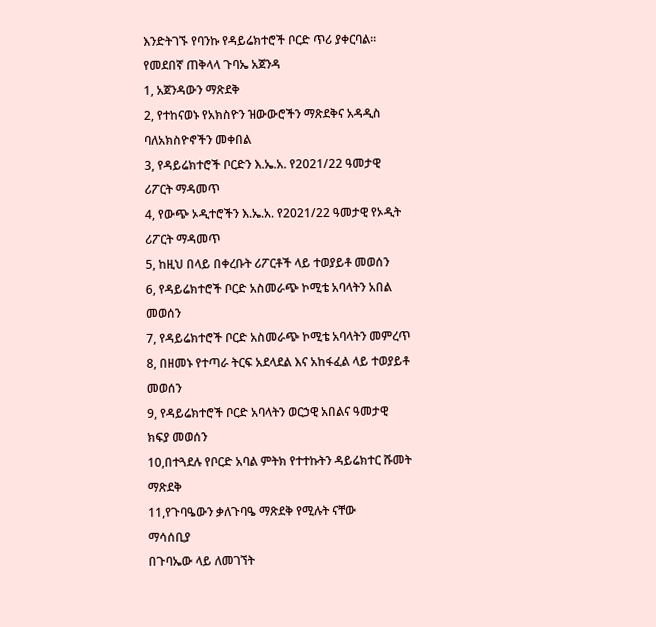እንድትገኙ የባንኩ የዳይሬክተሮች ቦርድ ጥሪ ያቀርባል፡፡
የመደበኛ ጠቅላላ ጉባኤ አጀንዳ
1, አጀንዳውን ማጽደቅ
2, የተከናወኑ የአክስዮን ዝውውሮችን ማጽደቅና አዳዲስ ባለአክስዮኖችን መቀበል
3, የዳይሬክተሮች ቦርድን እ.ኤ.አ. የ2021/22 ዓመታዊ ሪፖርት ማዳመጥ
4, የውጭ ኦዲተሮችን እ.ኤ.አ. የ2021/22 ዓመታዊ የኦዲት ሪፖርት ማዳመጥ
5, ከዚህ በላይ በቀረቡት ሪፖርቶች ላይ ተወያይቶ መወሰን
6, የዳይሬክተሮች ቦርድ አስመራጭ ኮሚቴ አባላትን አበል መወሰን
7, የዳይሬክተሮች ቦርድ አስመራጭ ኮሚቴ አባላትን መምረጥ
8, በዘመኑ የተጣራ ትርፍ አደላደል እና አከፋፈል ላይ ተወያይቶ መወሰን
9, የዳይሬክተሮች ቦርድ አባላትን ወርኃዊ አበልና ዓመታዊ ክፍያ መወሰን
10,በተጓደሉ የቦርድ አባል ምትክ የተተኩትን ዳይሬክተር ሹመት ማጽደቅ
11,የጉባዔውን ቃለጉባዔ ማጽደቅ የሚሉት ናቸው
ማሳሰቢያ
በጉባኤው ላይ ለመገኘት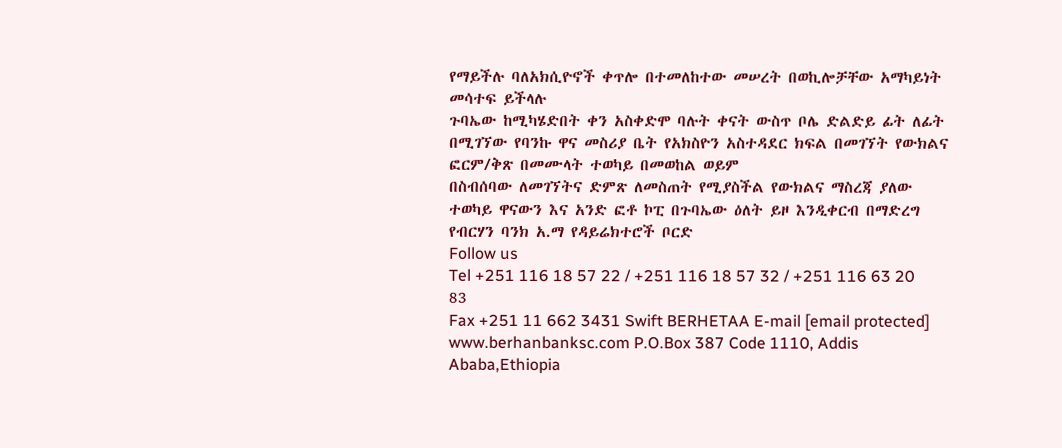የማይችሉ ባለአክሲዮኖች ቀጥሎ በተመለከተው መሠረት በወኪሎቻቸው አማካይነት መሳተፍ ይችላሉ
ጉባኤው ከሚካሄድበት ቀን አስቀድሞ ባሉት ቀናት ውስጥ ቦሌ ድልድይ ፊት ለፊት በሚገኘው የባንኩ ዋና መስሪያ ቤት የአክስዮን አስተዳደር ክፍል በመገኘት የውክልና ፎርም/ቅጽ በመሙላት ተወካይ በመወከል ወይም
በስብሰባው ለመገኘትና ድምጽ ለመስጠት የሚያስችል የውክልና ማስረጃ ያለው ተወካይ ዋናውን እና አንድ ፎቶ ኮፒ በጉባኤው ዕለት ይዞ እንዲቀርብ በማድረግ
የብርሃን ባንክ አ.ማ የዳይሬክተሮች ቦርድ
Follow us
Tel +251 116 18 57 22 / +251 116 18 57 32 / +251 116 63 20 83
Fax +251 11 662 3431 Swift BERHETAA E-mail [email protected] www.berhanbanksc.com P.O.Box 387 Code 1110, Addis Ababa,Ethiopia